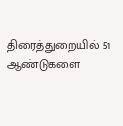திரைத்துறையில் 51 ஆண்டுகளை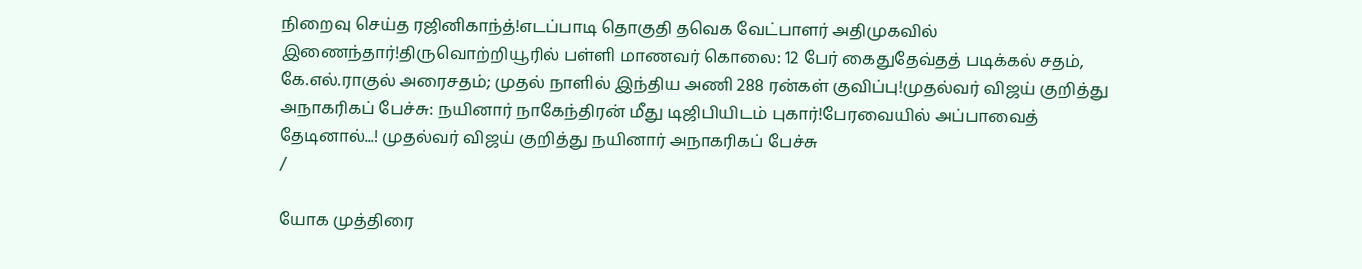நிறைவு செய்த ரஜினிகாந்த்!எடப்பாடி தொகுதி தவெக வேட்பாளர் அதிமுகவில் இணைந்தார்!திருவொற்றியூரில் பள்ளி மாணவர் கொலை: 12 பேர் கைதுதேவ்தத் படிக்கல் சதம், கே.எல்.ராகுல் அரைசதம்; முதல் நாளில் இந்திய அணி 288 ரன்கள் குவிப்பு!முதல்வர் விஜய் குறித்து அநாகரிகப் பேச்சு: நயினார் நாகேந்திரன் மீது டிஜிபியிடம் புகார்!பேரவையில் அப்பாவைத் தேடினால்...! முதல்வர் விஜய் குறித்து நயினார் அநாகரிகப் பேச்சு
/

யோக முத்திரை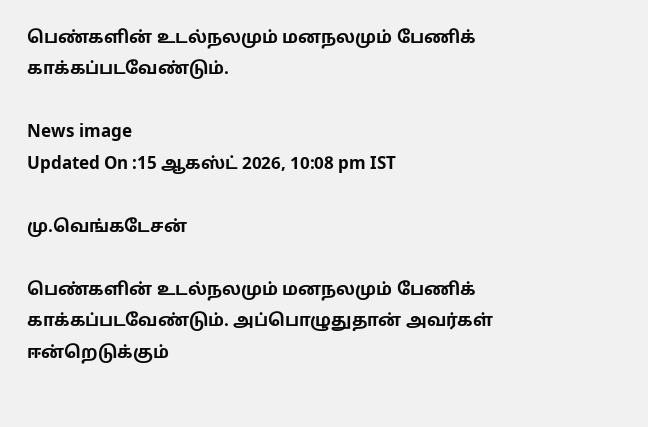பெண்களின் உடல்நலமும் மனநலமும் பேணிக் காக்கப்படவேண்டும்.

News image
Updated On :15 ஆகஸ்ட் 2026, 10:08 pm IST

மு.வெங்கடேசன்

பெண்களின் உடல்நலமும் மனநலமும் பேணிக் காக்கப்படவேண்டும். அப்பொழுதுதான் அவர்கள் ஈன்றெடுக்கும்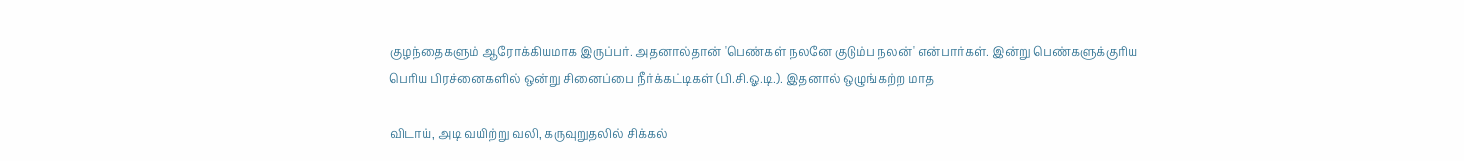குழந்தைகளும் ஆரோக்கியமாக இருப்பர். அதனால்தான் 'பெண்கள் நலனே குடும்ப நலன்' என்பார்கள். இன்று பெண்களுக்குரிய பெரிய பிரச்னைகளில் ஒன்று சினைப்பை நீர்க்கட்டிகள் (பி.சி.ஓ.டி.). இதனால் ஒழுங்கற்ற மாத

விடாய், அடி வயிற்று வலி, கருவுறுதலில் சிக்கல்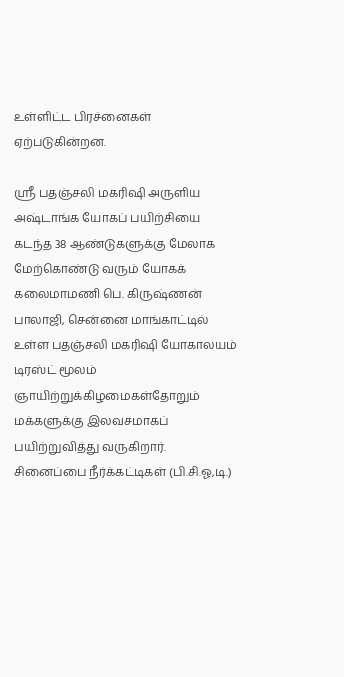உள்ளிட்ட பிரச்னைகள் ஏற்படுகின்றன.

ஸ்ரீ பதஞ்சலி மகரிஷி அருளிய அஷ்டாங்க யோகப் பயிற்சியை கடந்த 38 ஆண்டுகளுக்கு மேலாக மேற்கொண்டு வரும் யோகக் கலைமாமணி பெ. கிருஷ்ணன் பாலாஜி, சென்னை மாங்காட்டில் உள்ள பதஞ்சலி மகரிஷி யோகாலயம் டிரஸ்ட் மூலம் ஞாயிற்றுக்கிழமைகள்தோறும் மக்களுக்கு இலவசமாகப் பயிற்றுவித்து வருகிறார். சினைப்பை நீர்க்கட்டிகள் (பி.சி.ஓ,டி.)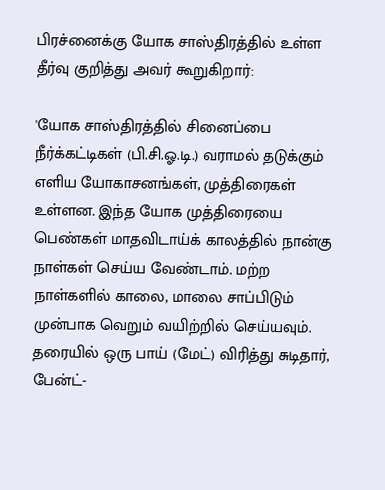பிரச்னைக்கு யோக சாஸ்திரத்தில் உள்ள தீர்வு குறித்து அவர் கூறுகிறார்:

'யோக சாஸ்திரத்தில் சினைப்பை நீர்க்கட்டிகள் (பி.சி.ஓ.டி.) வராமல் தடுக்கும் எளிய யோகாசனங்கள், முத்திரைகள் உள்ளன. இந்த யோக முத்திரையை பெண்கள் மாதவிடாய்க் காலத்தில் நான்கு நாள்கள் செய்ய வேண்டாம். மற்ற நாள்களில் காலை, மாலை சாப்பிடும் முன்பாக வெறும் வயிற்றில் செய்யவும். தரையில் ஒரு பாய் (மேட்) விரித்து சுடிதார், பேன்ட்-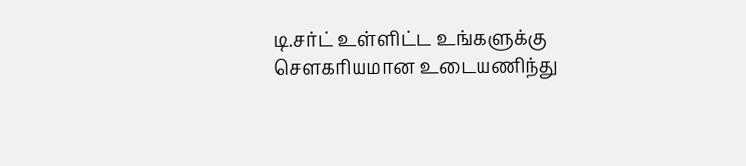டி.சர்ட் உள்ளிட்ட உங்களுக்கு சௌகரியமான உடையணிந்து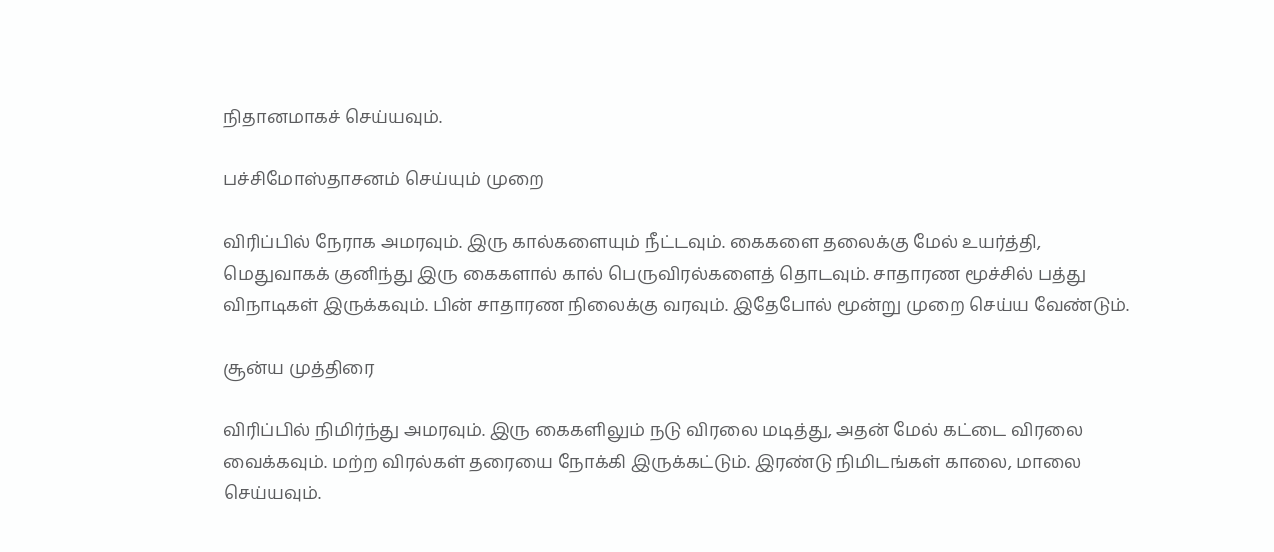நிதானமாகச் செய்யவும்.

பச்சிமோஸ்தாசனம் செய்யும் முறை

விரிப்பில் நேராக அமரவும். இரு கால்களையும் நீட்டவும். கைகளை தலைக்கு மேல் உயர்த்தி, மெதுவாகக் குனிந்து இரு கைகளால் கால் பெருவிரல்களைத் தொடவும். சாதாரண மூச்சில் பத்து விநாடிகள் இருக்கவும். பின் சாதாரண நிலைக்கு வரவும். இதேபோல் மூன்று முறை செய்ய வேண்டும்.

சூன்ய முத்திரை

விரிப்பில் நிமிர்ந்து அமரவும். இரு கைகளிலும் நடு விரலை மடித்து, அதன் மேல் கட்டை விரலை வைக்கவும். மற்ற விரல்கள் தரையை நோக்கி இருக்கட்டும். இரண்டு நிமிடங்கள் காலை, மாலை செய்யவும்.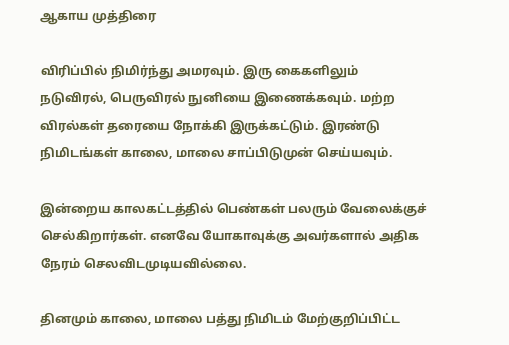ஆகாய முத்திரை

விரிப்பில் நிமிர்ந்து அமரவும். இரு கைகளிலும் நடுவிரல், பெருவிரல் நுனியை இணைக்கவும். மற்ற விரல்கள் தரையை நோக்கி இருக்கட்டும். இரண்டு நிமிடங்கள் காலை, மாலை சாப்பிடுமுன் செய்யவும்.

இன்றைய காலகட்டத்தில் பெண்கள் பலரும் வேலைக்குச் செல்கிறார்கள். எனவே யோகாவுக்கு அவர்களால் அதிக நேரம் செலவிடமுடியவில்லை.

தினமும் காலை, மாலை பத்து நிமிடம் மேற்குறிப்பிட்ட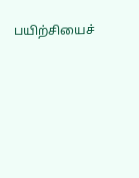பயிற்சியைச்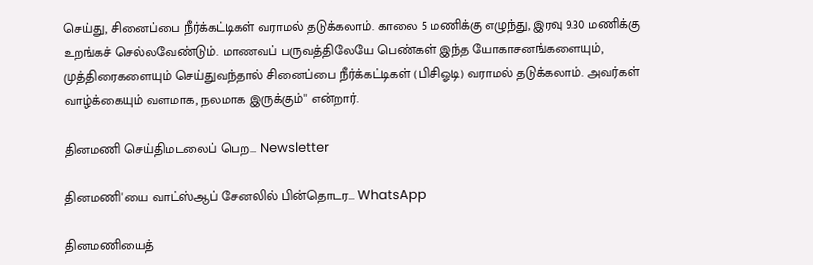செய்து, சினைப்பை நீர்க்கட்டிகள் வராமல் தடுக்கலாம். காலை 5 மணிக்கு எழுந்து, இரவு 9.30 மணிக்கு உறங்கச் செல்லவேண்டும். மாணவப் பருவத்திலேயே பெண்கள் இந்த யோகாசனங்களையும், முத்திரைகளையும் செய்துவந்தால் சினைப்பை நீர்க்கட்டிகள் (பிசிஓடி) வராமல் தடுக்கலாம். அவர்கள் வாழ்க்கையும் வளமாக, நலமாக இருக்கும்'' என்றார்.

தினமணி செய்திமடலைப் பெற... Newsletter

தினமணி'யை வாட்ஸ்ஆப் சேனலில் பின்தொடர... WhatsApp

தினமணியைத்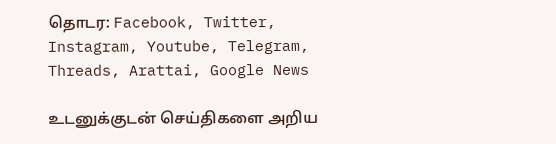தொடர: Facebook, Twitter, Instagram, Youtube, Telegram, Threads, Arattai, Google News

உடனுக்குடன் செய்திகளை அறிய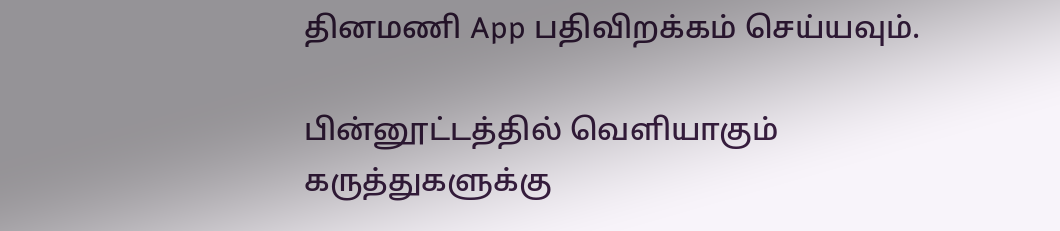தினமணி App பதிவிறக்கம் செய்யவும்.

பின்னூட்டத்தில் வெளியாகும் கருத்துகளுக்கு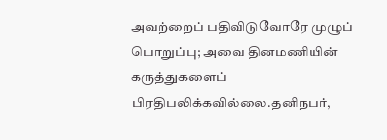அவற்றைப் பதிவிடுவோரே முழுப் பொறுப்பு; அவை தினமணியின் கருத்துகளைப் பிரதிபலிக்கவில்லை.தனிநபர்,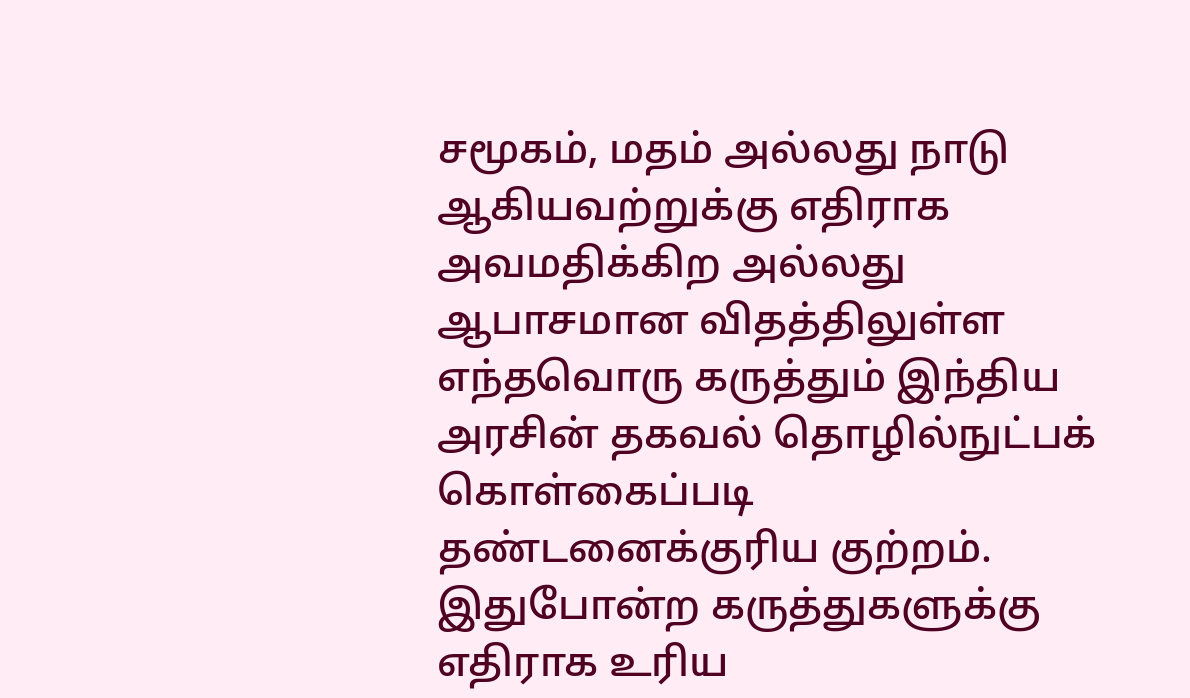சமூகம், மதம் அல்லது நாடு ஆகியவற்றுக்கு எதிராக அவமதிக்கிற அல்லது ஆபாசமான விதத்திலுள்ள எந்தவொரு கருத்தும் இந்திய அரசின் தகவல் தொழில்நுட்பக் கொள்கைப்படி தண்டனைக்குரிய குற்றம். இதுபோன்ற கருத்துகளுக்கு எதிராக உரிய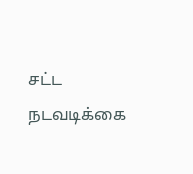சட்ட நடவடிக்கை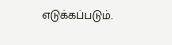எடுக்கப்படும்.